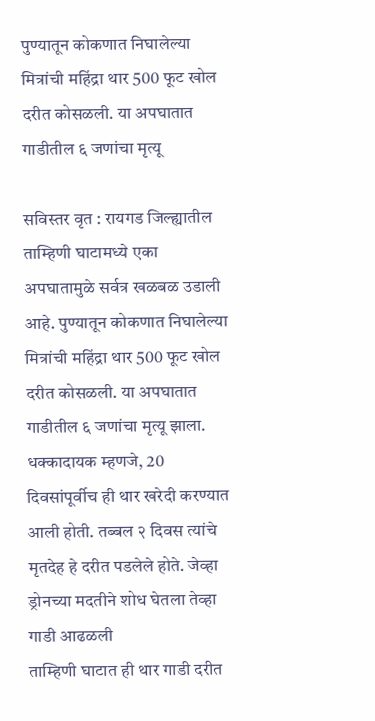पुण्यातून कोकणात निघालेल्या मित्रांची महिंद्रा थार 500 फूट खोल दरीत कोसळली. या अपघातात गाडीतील ६ जणांचा मृत्यू

सविस्तर वृत : रायगड जिल्ह्यातील ताम्हिणी घाटामध्ये एका अपघातामुळे सर्वत्र खळबळ उडाली आहे. पुण्यातून कोकणात निघालेल्या मित्रांची महिंद्रा थार 500 फूट खोल दरीत कोसळली. या अपघातात गाडीतील ६ जणांचा मृत्यू झाला. धक्कादायक म्हणजे, 20 दिवसांपूर्वीच ही थार खरेदी करण्यात आली होती. तब्बल २ दिवस त्यांचे मृतदेह हे दरीत पडलेले होते. जेव्हा ड्रोनच्या मदतीने शोध घेतला तेव्हा गाडी आढळली
ताम्हिणी घाटात ही थार गाडी दरीत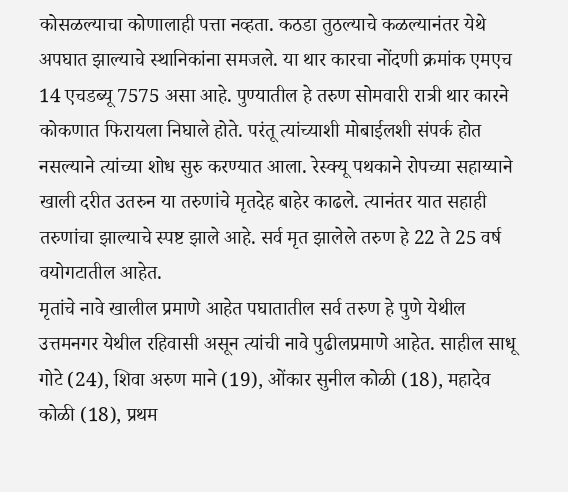कोसळल्याचा कोणालाही पत्ता नव्हता. कठडा तुठल्याचे कळल्यानंतर येथे अपघात झाल्याचे स्थानिकांना समजले. या थार कारचा नोंदणी क्रमांक एमएच 14 एचडब्यू 7575 असा आहे. पुण्यातील हे तरुण सोमवारी रात्री थार कारने कोकणात फिरायला निघाले होते. परंतू त्यांच्याशी मोबाईलशी संपर्क होत नसल्याने त्यांच्या शोध सुरु करण्यात आला. रेस्क्यू पथकाने रोपच्या सहाय्याने खाली दरीत उतरुन या तरुणांचे मृतदेह बाहेर काढले. त्यानंतर यात सहाही तरुणांचा झाल्याचे स्पष्ट झाले आहे. सर्व मृत झालेले तरुण हे 22 ते 25 वर्ष वयोगटातील आहेत.
मृतांचे नावे खालील प्रमाणे आहेत पघातातील सर्व तरुण हे पुणे येथील उत्तमनगर येथील रहिवासी असून त्यांची नावे पुढीलप्रमाणे आहेत. साहील साधू गोटे (24), शिवा अरुण माने (19), ओंकार सुनील कोळी (18), महादेव कोळी (18), प्रथम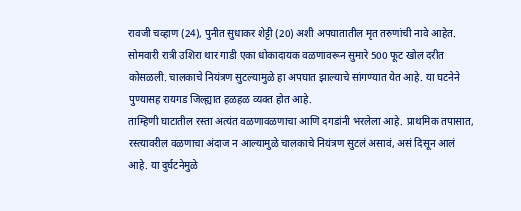रावजी चव्हाण (24), पुनीत सुधाकर शेट्टी (20) अशी अपघातातील मृत तरुणांची नावे आहेत.
सोमवारी रात्री उशिरा थार गाडी एका धोकादायक वळणावरून सुमारे 500 फूट खोल दरीत कोसळली. चालकाचे नियंत्रण सुटल्यामुळे हा अपघात झाल्याचे सांगण्यात येत आहे. या घटनेने पुण्यासह रायगड जिल्ह्यात हळहळ व्यक्त होत आहे.
ताम्हिणी घाटातील रस्ता अत्यंत वळणावळणाचा आणि दगडांनी भरलेला आहे. प्राथमिक तपासात, रस्त्यावरील वळणाचा अंदाज न आल्यामुळे चालकाचे नियंत्रण सुटलं असावं, असं दिसून आलं आहे. या दुर्घटनेमुळे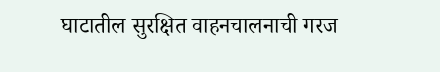घाटातील सुरक्षित वाहनचालनाची गरज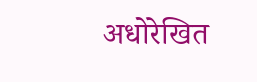अधोरेखित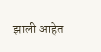झाली आहेत